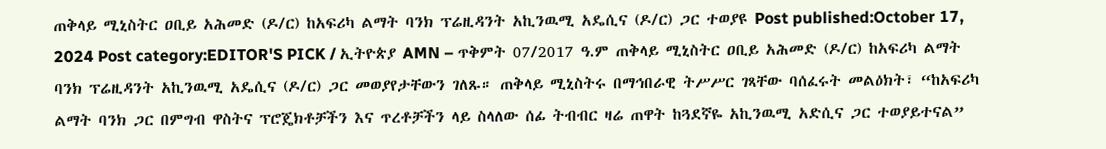ጠቅላይ ሚኒስትር ዐቢይ አሕመድ (ዶ/ር) ከአፍሪካ ልማት ባንክ ፕሬዚዳንት አኪንዉሚ አዴሲና (ዶ/ር) ጋር ተወያዩ Post published:October 17, 2024 Post category:EDITOR'S PICK / ኢትዮጵያ AMN – ጥቅምት 07/2017 ዓ.ም ጠቅላይ ሚኒስትር ዐቢይ አሕመድ (ዶ/ር) ከአፍሪካ ልማት ባንክ ፕሬዚዳንት አኪንዉሚ አዴሲና (ዶ/ር) ጋር መወያየታቸውን ገለጹ። ጠቅላይ ሚኒስትሩ በማኅበራዊ ትሥሥር ገጻቸው ባሰፈሩት መልዕክት፣ “ከአፍሪካ ልማት ባንክ ጋር በምግብ ዋስትና ፕሮጄክቶቻችን እና ጥረቶቻችን ላይ ስላለው ሰፊ ትብብር ዛሬ ጠዋት ከጓደኛዬ አኪንዉሚ አድሲና ጋር ተወያይተናል”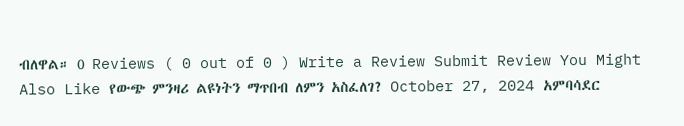ብለዋል። 0 Reviews ( 0 out of 0 ) Write a Review Submit Review You Might Also Like የውጭ ምንዛሪ ልዩነትን ማጥበብ ለምን አስፈለገ? October 27, 2024 አምባሳደር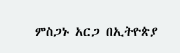ምስጋኑ አርጋ በኢትዮጵያ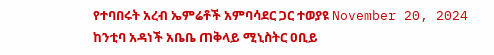የተባበሩት አረብ ኤምሬቶች አምባሳደር ጋር ተወያዩ November 20, 2024 ከንቲባ አዳነች አቤቤ ጠቅላይ ሚኒስትር ዐቢይ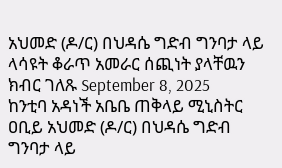አህመድ (ዶ/ር) በህዳሴ ግድብ ግንባታ ላይ ላሳዩት ቆራጥ አመራር ሰጪነት ያላቸዉን ክብር ገለጹ September 8, 2025
ከንቲባ አዳነች አቤቤ ጠቅላይ ሚኒስትር ዐቢይ አህመድ (ዶ/ር) በህዳሴ ግድብ ግንባታ ላይ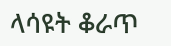ላሳዩት ቆራጥ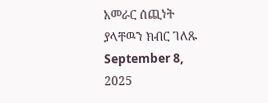አመራር ሰጪነት ያላቸዉን ክብር ገለጹ September 8, 2025